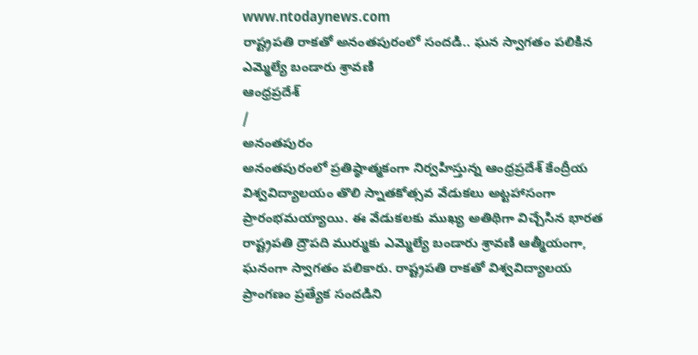www.ntodaynews.com
రాష్ట్రపతి రాకతో అనంతపురంలో సందడి.. ఘన స్వాగతం పలికిన ఎమ్మెల్యే బండారు శ్రావణి
ఆంధ్రప్రదేశ్
/
అనంతపురం
అనంతపురంలో ప్రతిష్ఠాత్మకంగా నిర్వహిస్తున్న ఆంధ్రప్రదేశ్ కేంద్రీయ విశ్వవిద్యాలయం తొలి స్నాతకోత్సవ వేడుకలు అట్టహాసంగా ప్రారంభమయ్యాయి. ఈ వేడుకలకు ముఖ్య అతిథిగా విచ్చేసిన భారత రాష్ట్రపతి ద్రౌపది ముర్ముకు ఎమ్మెల్యే బండారు శ్రావణి ఆత్మీయంగా, ఘనంగా స్వాగతం పలికారు. రాష్ట్రపతి రాకతో విశ్వవిద్యాలయ ప్రాంగణం ప్రత్యేక సందడిని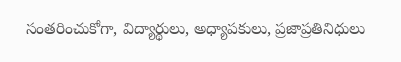సంతరించుకోగా, విద్యార్థులు, అధ్యాపకులు, ప్రజాప్రతినిధులు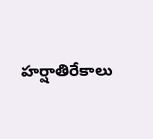హర్షాతిరేకాలు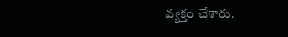వ్యక్తం చేశారు.